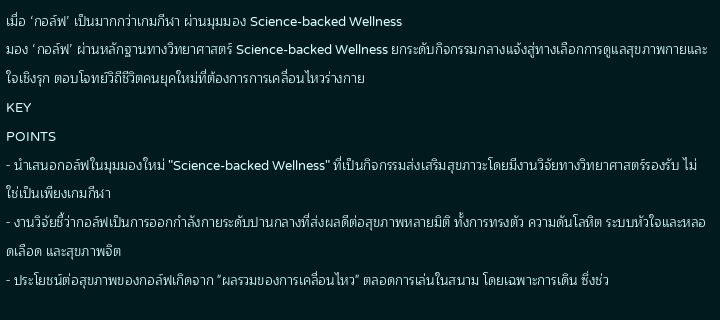เมื่อ ‘กอล์ฟ’ เป็นมากกว่าเกมกีฬา ผ่านมุมมอง Science-backed Wellness
มอง ‘กอล์ฟ’ ผ่านหลักฐานทางวิทยาศาสตร์ Science-backed Wellness ยกระดับกิจกรรมกลางแจ้งสู่ทางเลือกการดูแลสุขภาพกายและใจเชิงรุก ตอบโจทย์วิถีชีวิตคนยุคใหม่ที่ต้องการการเคลื่อนไหวร่างกาย
KEY
POINTS
- นำเสนอกอล์ฟในมุมมองใหม่ "Science-backed Wellness" ที่เป็นกิจกรรมส่งเสริมสุขภาวะโดยมีงานวิจัยทางวิทยาศาสตร์รองรับ ไม่ใช่เป็นเพียงเกมกีฬา
- งานวิจัยชี้ว่ากอล์ฟเป็นการออกกำลังกายระดับปานกลางที่ส่งผลดีต่อสุขภาพหลายมิติ ทั้งการทรงตัว ความดันโลหิต ระบบหัวใจและหลอดเลือด และสุขภาพจิต
- ประโยชน์ต่อสุขภาพของกอล์ฟเกิดจาก "ผลรวมของการเคลื่อนไหว" ตลอดการเล่นในสนาม โดยเฉพาะการเดิน ซึ่งช่ว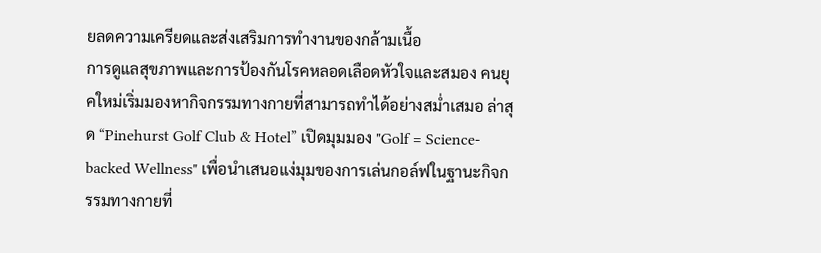ยลดความเครียดและส่งเสริมการทำงานของกล้ามเนื้อ
การดูแลสุขภาพและการป้องกันโรคหลอดเลือดหัวใจและสมอง คนยุคใหม่เริ่มมองหากิจกรรมทางกายที่สามารถทำได้อย่างสม่ำเสมอ ล่าสุด “Pinehurst Golf Club & Hotel” เปิดมุมมอง "Golf = Science-backed Wellness" เพื่อนำเสนอแง่มุมของการเล่นกอล์ฟในฐานะกิจกรรมทางกายที่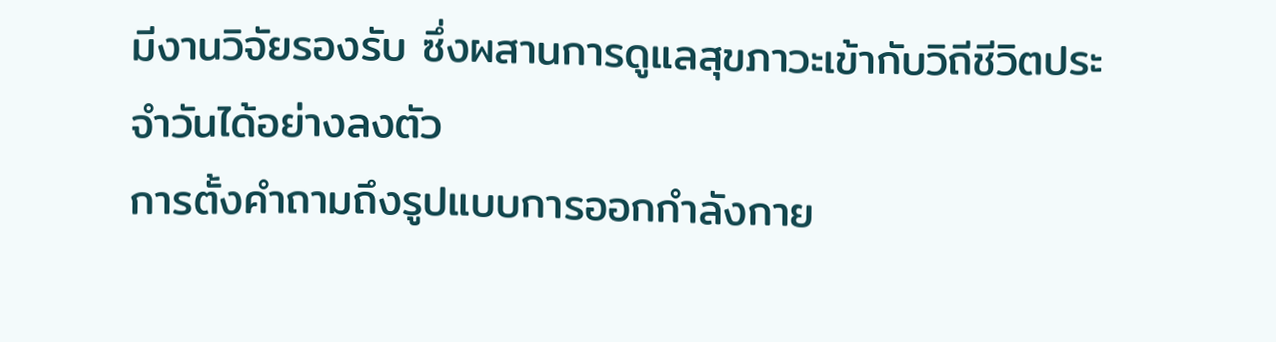มีงานวิจัยรองรับ ซึ่งผสานการดูแลสุขภาวะเข้ากับวิถีชีวิตประจำวันได้อย่างลงตัว
การตั้งคำถามถึงรูปแบบการออกกำลังกาย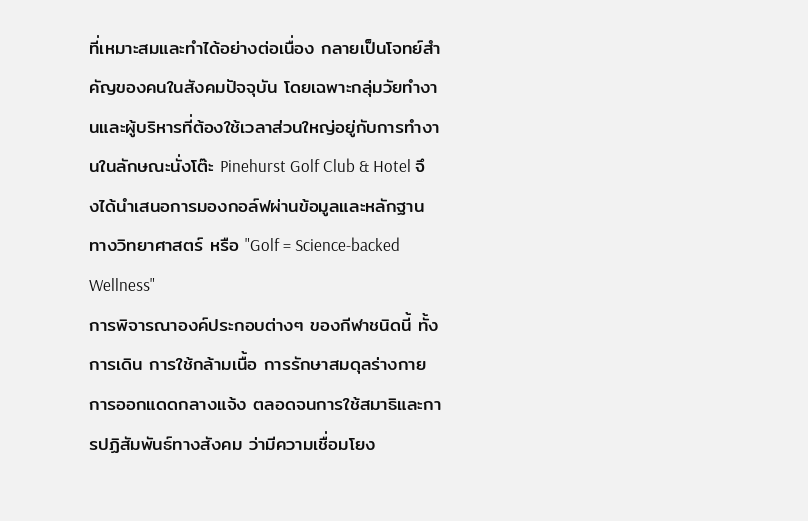ที่เหมาะสมและทำได้อย่างต่อเนื่อง กลายเป็นโจทย์สำคัญของคนในสังคมปัจจุบัน โดยเฉพาะกลุ่มวัยทำงานและผู้บริหารที่ต้องใช้เวลาส่วนใหญ่อยู่กับการทำงานในลักษณะนั่งโต๊ะ Pinehurst Golf Club & Hotel จึงได้นำเสนอการมองกอล์ฟผ่านข้อมูลและหลักฐานทางวิทยาศาสตร์ หรือ "Golf = Science-backed Wellness"
การพิจารณาองค์ประกอบต่างๆ ของกีฬาชนิดนี้ ทั้งการเดิน การใช้กล้ามเนื้อ การรักษาสมดุลร่างกาย การออกแดดกลางแจ้ง ตลอดจนการใช้สมาธิและการปฏิสัมพันธ์ทางสังคม ว่ามีความเชื่อมโยง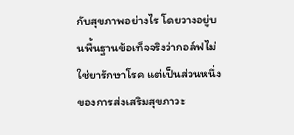กับสุขภาพอย่างไร โดยวางอยู่บนพื้นฐานข้อเท็จจริงว่ากอล์ฟไม่ใช่ยารักษาโรค แต่เป็นส่วนหนึ่งของการส่งเสริมสุขภาวะ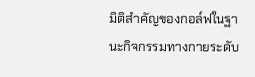มิติสำคัญของกอล์ฟในฐานะกิจกรรมทางกายระดับ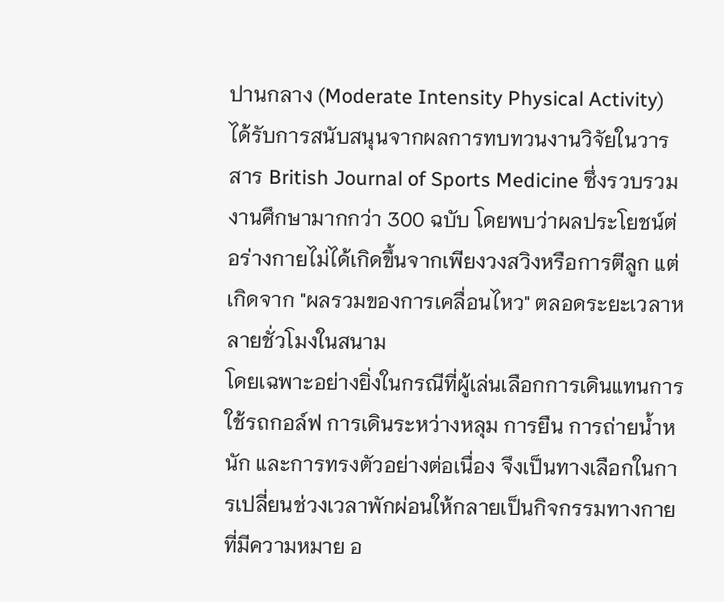ปานกลาง (Moderate Intensity Physical Activity) ได้รับการสนับสนุนจากผลการทบทวนงานวิจัยในวารสาร British Journal of Sports Medicine ซึ่งรวบรวมงานศึกษามากกว่า 300 ฉบับ โดยพบว่าผลประโยชน์ต่อร่างกายไม่ได้เกิดขึ้นจากเพียงวงสวิงหรือการตีลูก แต่เกิดจาก "ผลรวมของการเคลื่อนไหว" ตลอดระยะเวลาหลายชั่วโมงในสนาม
โดยเฉพาะอย่างยิ่งในกรณีที่ผู้เล่นเลือกการเดินแทนการใช้รถกอล์ฟ การเดินระหว่างหลุม การยืน การถ่ายน้ำหนัก และการทรงตัวอย่างต่อเนื่อง จึงเป็นทางเลือกในการเปลี่ยนช่วงเวลาพักผ่อนให้กลายเป็นกิจกรรมทางกายที่มีความหมาย อ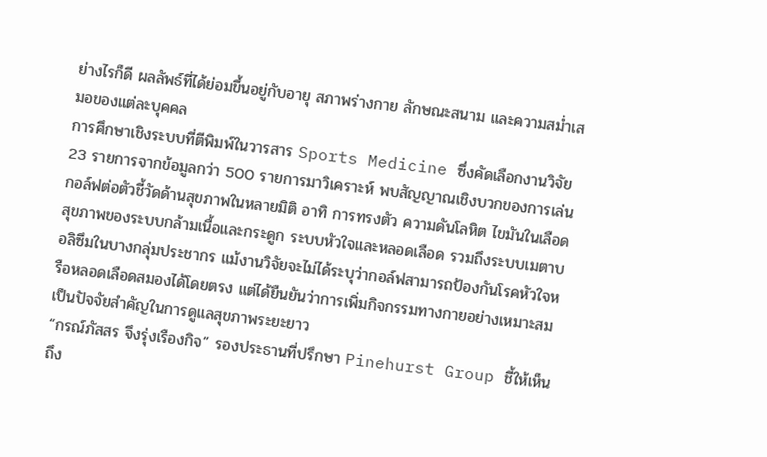ย่างไรก็ดี ผลลัพธ์ที่ได้ย่อมขึ้นอยู่กับอายุ สภาพร่างกาย ลักษณะสนาม และความสม่ำเสมอของแต่ละบุคคล
การศึกษาเชิงระบบที่ตีพิมพ์ในวารสาร Sports Medicine ซึ่งคัดเลือกงานวิจัย 23 รายการจากข้อมูลกว่า 500 รายการมาวิเคราะห์ พบสัญญาณเชิงบวกของการเล่นกอล์ฟต่อตัวชี้วัดด้านสุขภาพในหลายมิติ อาทิ การทรงตัว ความดันโลหิต ไขมันในเลือด สุขภาพของระบบกล้ามเนื้อและกระดูก ระบบหัวใจและหลอดเลือด รวมถึงระบบเมตาบอลิซึมในบางกลุ่มประชากร แม้งานวิจัยจะไม่ได้ระบุว่ากอล์ฟสามารถป้องกันโรคหัวใจหรือหลอดเลือดสมองได้โดยตรง แต่ได้ยืนยันว่าการเพิ่มกิจกรรมทางกายอย่างเหมาะสมเป็นปัจจัยสำคัญในการดูแลสุขภาพระยะยาว
“กรณ์ภัสสร จึงรุ่งเรืองกิจ” รองประธานที่ปรึกษา Pinehurst Group ชี้ให้เห็นถึง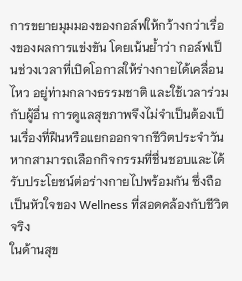การขยายมุมมองของกอล์ฟให้กว้างกว่าเรื่องของผลการแข่งขัน โดยเน้นย้ำว่า กอล์ฟเป็นช่วงเวลาที่เปิดโอกาสให้ร่างกายได้เคลื่อนไหว อยู่ท่ามกลางธรรมชาติ และใช้เวลาร่วมกับผู้อื่น การดูแลสุขภาพจึงไม่จำเป็นต้องเป็นเรื่องที่ฝืนหรือแยกออกจากชีวิตประจำวัน หากสามารถเลือกกิจกรรมที่ชื่นชอบและได้รับประโยชน์ต่อร่างกายไปพร้อมกัน ซึ่งถือเป็นหัวใจของ Wellness ที่สอดคล้องกับชีวิตจริง
ในด้านสุข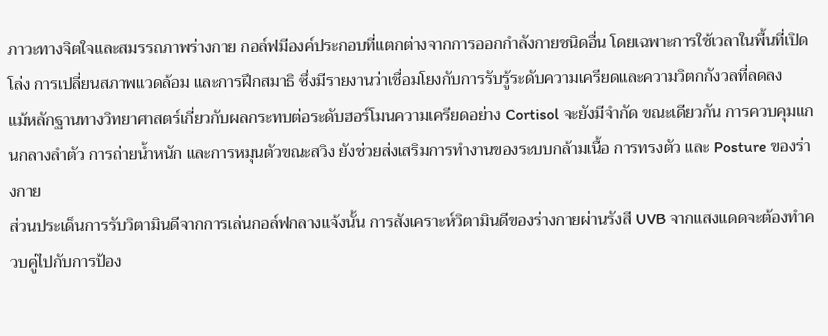ภาวะทางจิตใจและสมรรถภาพร่างกาย กอล์ฟมีองค์ประกอบที่แตกต่างจากการออกกำลังกายชนิดอื่น โดยเฉพาะการใช้เวลาในพื้นที่เปิดโล่ง การเปลี่ยนสภาพแวดล้อม และการฝึกสมาธิ ซึ่งมีรายงานว่าเชื่อมโยงกับการรับรู้ระดับความเครียดและความวิตกกังวลที่ลดลง
แม้หลักฐานทางวิทยาศาสตร์เกี่ยวกับผลกระทบต่อระดับฮอร์โมนความเครียดอย่าง Cortisol จะยังมีจำกัด ขณะเดียวกัน การควบคุมแกนกลางลำตัว การถ่ายน้ำหนัก และการหมุนตัวขณะสวิง ยังช่วยส่งเสริมการทำงานของระบบกล้ามเนื้อ การทรงตัว และ Posture ของร่างกาย
ส่วนประเด็นการรับวิตามินดีจากการเล่นกอล์ฟกลางแจ้งนั้น การสังเคราะห์วิตามินดีของร่างกายผ่านรังสี UVB จากแสงแดดจะต้องทำควบคู่ไปกับการป้อง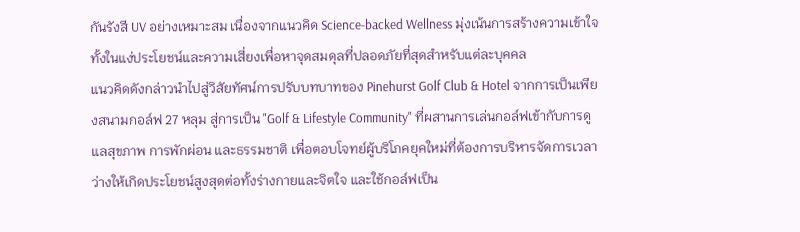กันรังสี UV อย่างเหมาะสม เนื่องจากแนวคิด Science-backed Wellness มุ่งเน้นการสร้างความเข้าใจทั้งในแง่ประโยชน์และความเสี่ยงเพื่อหาจุดสมดุลที่ปลอดภัยที่สุดสำหรับแต่ละบุคคล
แนวคิดดังกล่าวนำไปสู่วิสัยทัศน์การปรับบทบาทของ Pinehurst Golf Club & Hotel จากการเป็นเพียงสนามกอล์ฟ 27 หลุม สู่การเป็น "Golf & Lifestyle Community" ที่ผสานการเล่นกอล์ฟเข้ากับการดูแลสุขภาพ การพักผ่อน และธรรมชาติ เพื่อตอบโจทย์ผู้บริโภคยุคใหม่ที่ต้องการบริหารจัดการเวลาว่างให้เกิดประโยชน์สูงสุดต่อทั้งร่างกายและจิตใจ และใช้กอล์ฟเป็น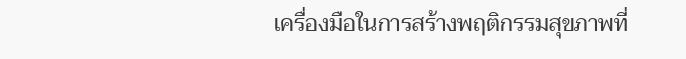เครื่องมือในการสร้างพฤติกรรมสุขภาพที่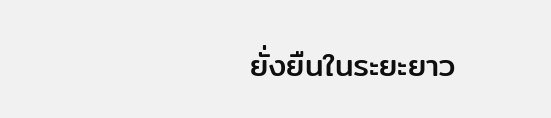ยั่งยืนในระยะยาว